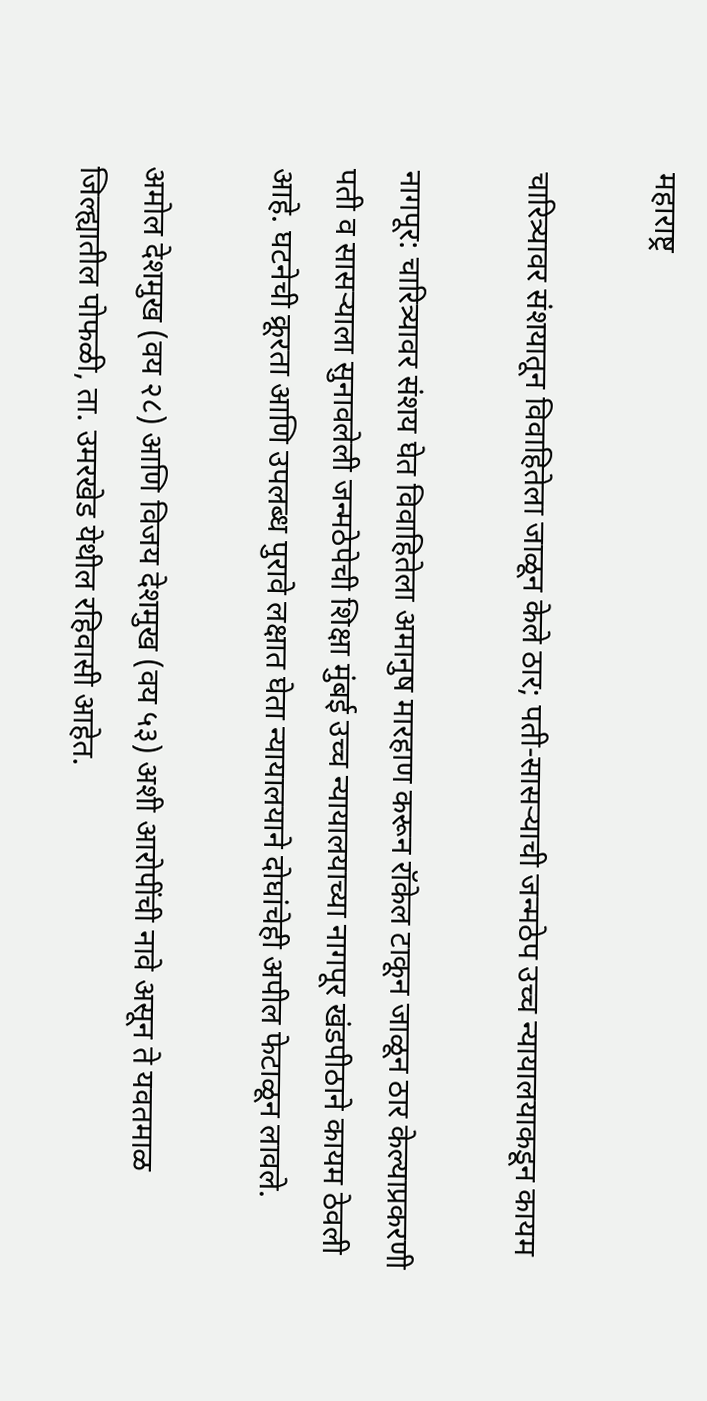महाराष्ट्र

चारित्र्यावर संशयातून विवाहितेला जाळून केले ठार; पती-सासऱ्याची जन्मठेप उच्च न्यायालयाकडून कायम

नागपूर: चारित्र्यावर संशय घेत विवाहितेला अमानुष मारहाण करून रॉकेल टाकून जाळून ठार केल्याप्रकरणी पती व सासऱ्याला सुनावलेली जन्मठेपेची शिक्षा मुंबई उच्च न्यायालयाच्या नागपूर खंडपीठाने कायम ठेवली आहे. घटनेची क्रूरता आणि उपलब्ध पुरावे लक्षात घेता न्यायालयाने दोघांचेही अपील फेटाळून लावले.

अमोल देशमुख (वय २८) आणि विजय देशमुख (वय ५३) अशी आरोपींची नावे असून ते यवतमाळ जिल्ह्यातील पोफळी, ता. उमरखेड येथील रहिवासी आहेत.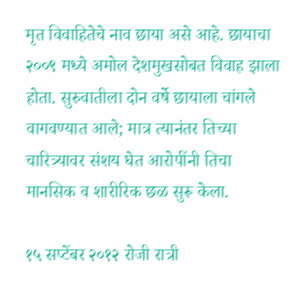मृत विवाहितेचे नाव छाया असे आहे. छायाचा २००९ मध्ये अमोल देशमुखसोबत विवाह झाला होता. सुरुवातीला दोन वर्षे छायाला चांगले वागवण्यात आले; मात्र त्यानंतर तिच्या चारित्र्यावर संशय घेत आरोपींनी तिचा मानसिक व शारीरिक छळ सुरू केला.

१५ सप्टेंबर २०१२ रोजी रात्री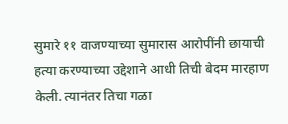सुमारे ११ वाजण्याच्या सुमारास आरोपींनी छायाची हत्या करण्याच्या उद्देशाने आधी तिची बेदम मारहाण केली. त्यानंतर तिचा गळा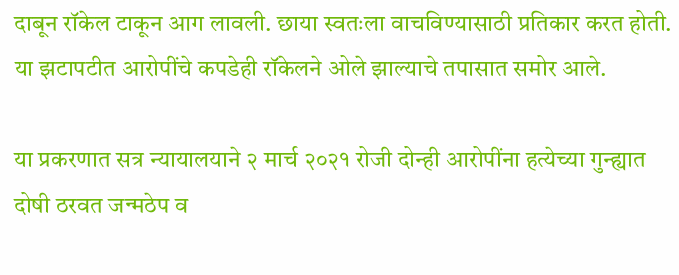दाबून रॉकेल टाकून आग लावली. छाया स्वतःला वाचविण्यासाठी प्रतिकार करत होती. या झटापटीत आरोपींचे कपडेही रॉकेलने ओले झाल्याचे तपासात समोर आले.

या प्रकरणात सत्र न्यायालयाने २ मार्च २०२१ रोजी दोन्ही आरोपींना हत्येच्या गुन्ह्यात दोषी ठरवत जन्मठेप व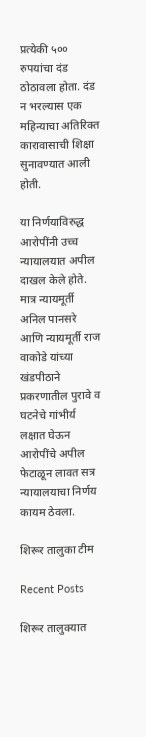प्रत्येकी ५०० रुपयांचा दंड ठोठावला होता. दंड न भरल्यास एक महिन्याचा अतिरिक्त कारावासाची शिक्षा सुनावण्यात आली होती.

या निर्णयाविरुद्ध आरोपींनी उच्च न्यायालयात अपील दाखल केले होते. मात्र न्यायमूर्ती अनिल पानसरे आणि न्यायमूर्ती राज वाकोडे यांच्या खंडपीठाने प्रकरणातील पुरावे व घटनेचे गांभीर्य लक्षात घेऊन आरोपींचे अपील फेटाळून लावत सत्र न्यायालयाचा निर्णय कायम ठेवला.

शिरूर तालुका टीम

Recent Posts

शिरूर तालुक्यात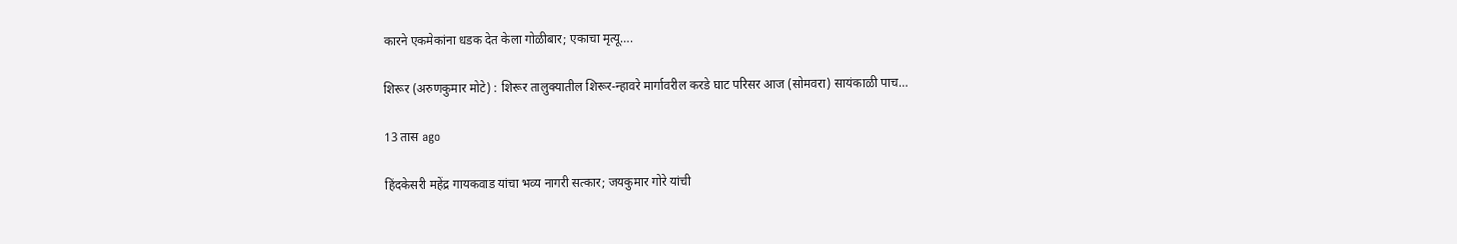कारने एकमेकांना धडक देत केला गोळीबार; एकाचा मृत्यू….

शिरूर (अरुणकुमार मोटे) : शिरूर तालुक्यातील शिरूर-न्हावरे मार्गावरील करडे घाट परिसर आज (सोमवरा) सायंकाळी पाच…

13 तास ago

हिंदकेसरी महेंद्र गायकवाड यांचा भव्य नागरी सत्कार; जयकुमार गोरे यांची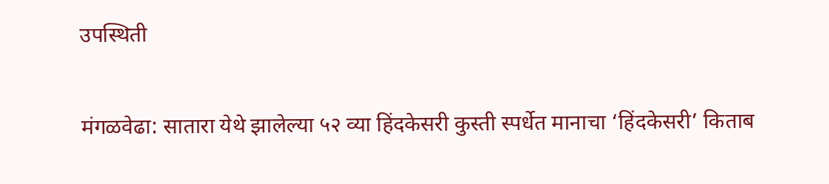उपस्थिती

मंगळवेढा: सातारा येथे झालेल्या ५२ व्या हिंदकेसरी कुस्ती स्पर्धेत मानाचा ‘हिंदकेसरी’ किताब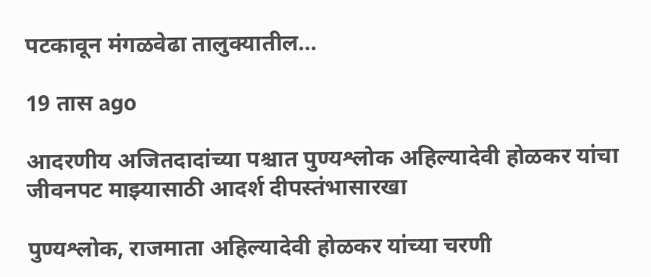पटकावून मंगळवेढा तालुक्यातील…

19 तास ago

आदरणीय अजितदादांच्या पश्चात पुण्यश्लोक अहिल्यादेवी होळकर यांचा जीवनपट माझ्यासाठी आदर्श दीपस्तंभासारखा

पुण्यश्लोक, राजमाता अहिल्यादेवी होळकर यांच्या चरणी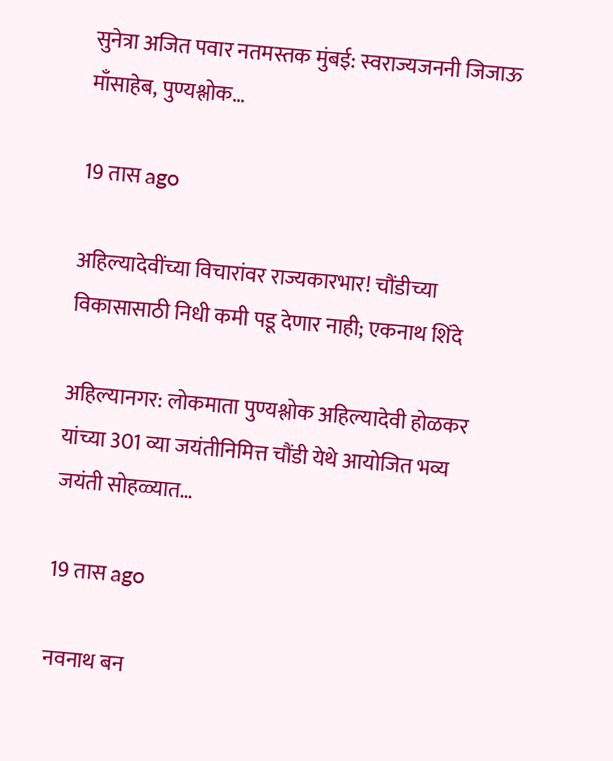सुनेत्रा अजित पवार नतमस्तक मुंबई: स्वराज्यजननी जिजाऊ माँसाहेब, पुण्यश्लोक…

19 तास ago

अहिल्यादेवींच्या विचारांवर राज्यकारभार! चौंडीच्या विकासासाठी निधी कमी पडू देणार नाही; एकनाथ शिंदे

अहिल्यानगर: लोकमाता पुण्यश्लोक अहिल्यादेवी होळकर यांच्या 301 व्या जयंतीनिमित्त चौंडी येथे आयोजित भव्य जयंती सोहळ्यात…

19 तास ago

नवनाथ बन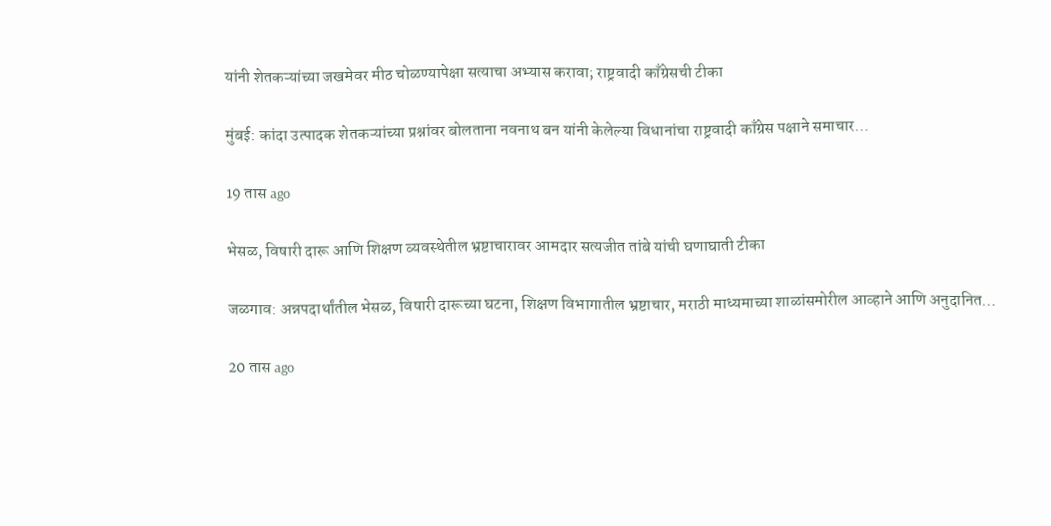यांनी शेतकऱ्यांच्या जखमेवर मीठ चोळण्यापेक्षा सत्याचा अभ्यास करावा; राष्ट्रवादी काँग्रेसची टीका

मुंबई: कांदा उत्पादक शेतकऱ्यांच्या प्रश्नांवर बोलताना नवनाथ बन यांनी केलेल्या विधानांचा राष्ट्रवादी काँग्रेस पक्षाने समाचार…

19 तास ago

भेसळ, विषारी दारू आणि शिक्षण व्यवस्थेतील भ्रष्टाचारावर आमदार सत्यजीत तांबे यांची घणाघाती टीका

जळगाव: अन्नपदार्थांतील भेसळ, विषारी दारूच्या घटना, शिक्षण विभागातील भ्रष्टाचार, मराठी माध्यमाच्या शाळांसमोरील आव्हाने आणि अनुदानित…

20 तास ago